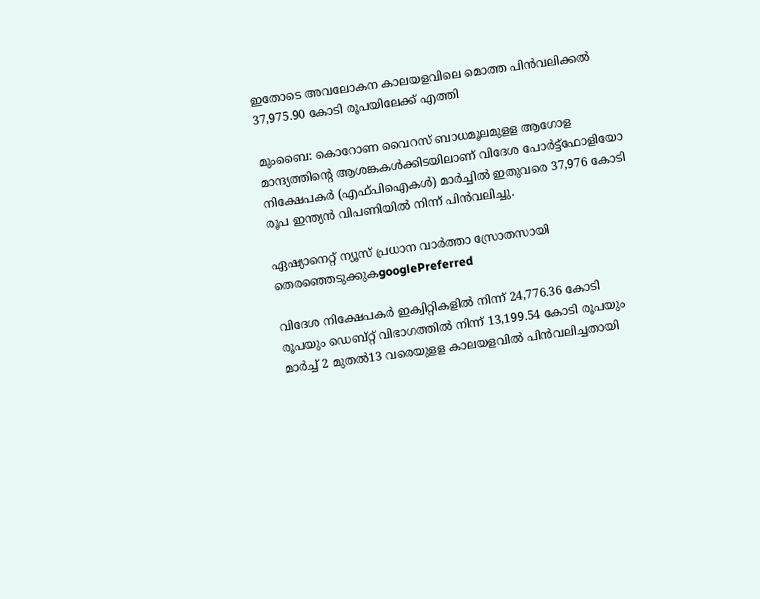ഇതോടെ അവലോകന കാലയളവിലെ മൊത്ത പിന്‍വലിക്കല്‍ 37,975.90 കോടി രൂപയിലേക്ക് എത്തി

മുംബൈ: കൊറോണ വൈറസ് ബാധമൂലമുളള ആഗോള മാന്ദ്യത്തിന്റെ ആശങ്കകൾക്കിടയിലാണ് വിദേശ പോർട്ട്ഫോളിയോ നിക്ഷേപകർ (എഫ്പിഐകൾ) മാർച്ചിൽ ഇതുവരെ 37,976 കോടി രൂപ ഇന്ത്യൻ വിപണിയിൽ നിന്ന് പിൻവലിച്ചു.

ഏഷ്യാനെറ്റ് ന്യൂസ് പ്രധാന വാർത്താ സ്രോതസായി തെരഞ്ഞെടുക്കുകgooglePreferred

വിദേശ നിക്ഷേപകർ ഇക്വിറ്റികളിൽ നിന്ന് 24,776.36 കോടി രൂപയും ഡെബ്റ്റ് വിഭാഗത്തിൽ നിന്ന് 13,199.54 കോടി രൂപയും മാർച്ച് 2 മുതല്‍13 വരെയുളള കാലയളവിൽ പിൻ‌വലിച്ചതായി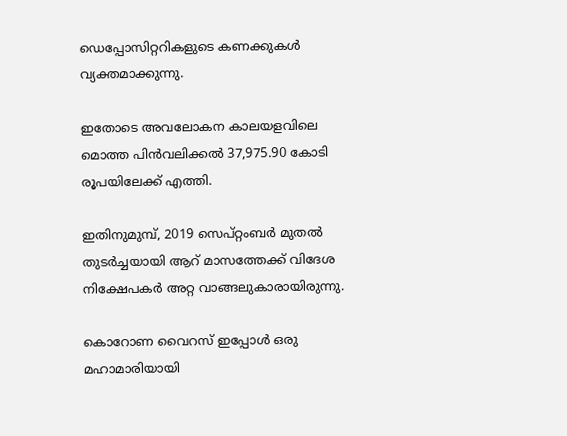ഡെപ്പോസിറ്ററികളുടെ കണക്കുകൾ വ്യക്തമാക്കുന്നു.

ഇതോടെ അവലോകന കാലയളവിലെ മൊത്ത പിന്‍വലിക്കല്‍ 37,975.90 കോടി രൂപയിലേക്ക് എത്തി.

ഇതിനുമുമ്പ്, 2019 സെപ്റ്റംബർ മുതൽ തുടർച്ചയായി ആറ് മാസത്തേക്ക് വിദേശ നിക്ഷേപകർ അറ്റ വാങ്ങലുകാരായിരുന്നു.

കൊറോണ വൈറസ് ഇപ്പോൾ ഒരു മഹാമാരിയായി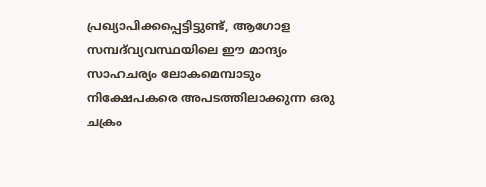പ്രഖ്യാപിക്കപ്പെട്ടിട്ടുണ്ട്, ആഗോള സമ്പദ്‌വ്യവസ്ഥയിലെ ഈ മാന്ദ്യം സാഹചര്യം ലോകമെമ്പാടും നിക്ഷേപകരെ അപടത്തിലാക്കുന്ന ഒരു ചക്രം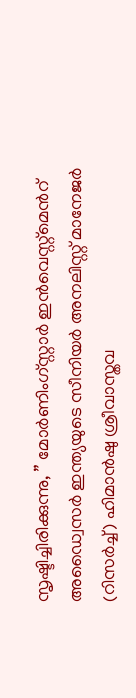സൃഷ്ടിച്ചിരിക്കുന്നു, ” മോർണിംഗ്സ്റ്റാർ ഇൻവെസ്റ്റ്മെൻറ് അഡ്വൈസർ ഇന്ത്യയുടെ സീനിയർ അനലിസ്റ്റ് മാനേജർ (റിസർച്ച്) ഹിമാൻഷു ശ്രീവാസ്തവ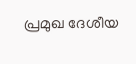പ്രമുഖ ദേശീയ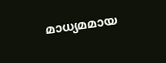മാധ്യമമായ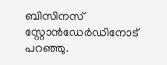ബിസിനസ് സ്റ്റോന്‍ഡേര്‍ഡിനോട് പറഞ്ഞു.